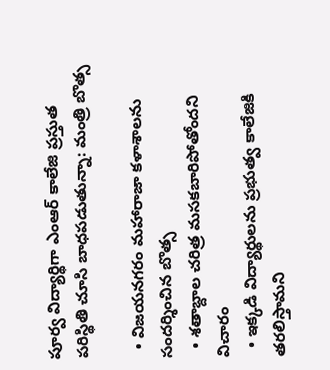పూర్వ విద్యార్థిగా ఎంఆర్ కాలేజి ప్రస్తుత పరిస్థితి చూసి బాధపడుతున్నా: మంత్రి బొత్స

  • విజయనగరం మహారాజా కళాశాలను సందర్శించిన బొత్స
  • శతాబ్దాల చరిత్ర మసకబారిపోతోందని విచారం
  • ఇక్కడి విద్యార్థులను ప్రభుత్వ కాలేజికి తరలిస్తామని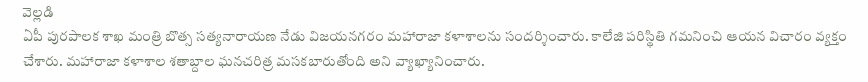వెల్లడి
ఏపీ పురపాలక శాఖ మంత్రి బొత్స సత్యనారాయణ నేడు విజయనగరం మహారాజా కళాశాలను సందర్శించారు. కాలేజి పరిస్థితి గమనించి ఆయన విచారం వ్యక్తం చేశారు. మహారాజా కళాశాల శతాబ్దాల ఘనచరిత్ర మసకబారుతోంది అని వ్యాఖ్యానించారు.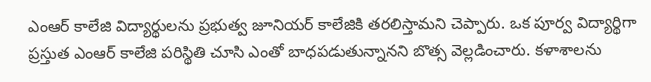ఎంఆర్ కాలేజి విద్యార్థులను ప్రభుత్వ జూనియర్ కాలేజికి తరలిస్తామని చెప్పారు. ఒక పూర్వ విద్యార్థిగా ప్రస్తుత ఎంఆర్ కాలేజి పరిస్థితి చూసి ఎంతో బాధపడుతున్నానని బొత్స వెల్లడించారు. కళాశాలను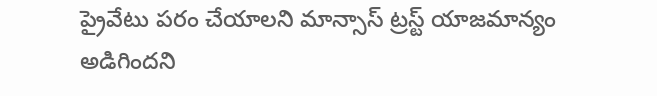ప్రైవేటు పరం చేయాలని మాన్సాస్ ట్రస్ట్ యాజమాన్యం అడిగిందని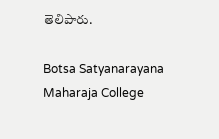తెలిపారు.

Botsa Satyanarayana
Maharaja College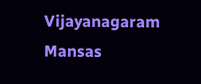Vijayanagaram
Mansas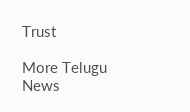Trust

More Telugu News